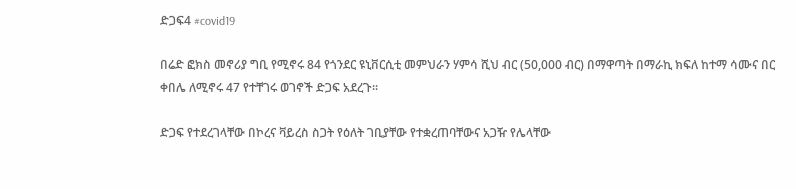ድጋፍ4 #covid19

በሬድ ፎክስ መኖሪያ ግቢ የሚኖሩ 84 የጎንደር ዩኒቨርሲቲ መምህራን ሃምሳ ሺህ ብር (50,000 ብር) በማዋጣት በማራኪ ክፍለ ከተማ ሳሙና በር ቀበሌ ለሚኖሩ 47 የተቸገሩ ወገኖች ድጋፍ አደረጉ፡፡

ድጋፍ የተደረገላቸው በኮረና ቫይረስ ስጋት የዕለት ገቢያቸው የተቋረጠባቸውና አጋዥ የሌላቸው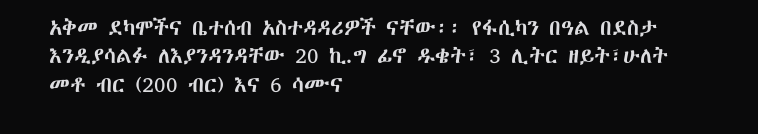አቅመ ደካሞችና ቤተሰብ አስተዳዳሪዎች ናቸው፡፡ የፋሲካን በዓል በደስታ እንዲያሳልፉ ለእያንዳንዳቸው 20 ኪ.ግ ፊኖ ዱቄት፣ 3 ሊትር ዘይት፣ሁለት መቶ ብር (200 ብር) እና 6 ሳሙና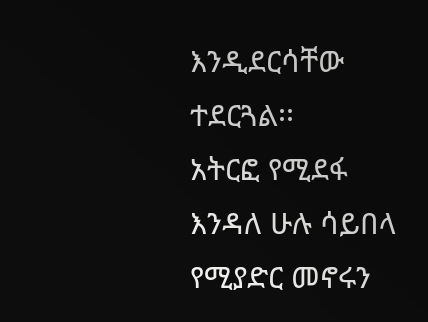እንዲደርሳቸው ተደርጓል፡፡
አትርፎ የሚደፋ እንዳለ ሁሉ ሳይበላ የሚያድር መኖሩን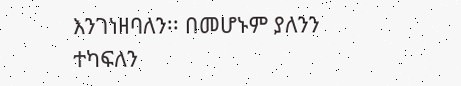እንገነዘባለን፡፡ በመሆኑም ያለንን ተካፍለን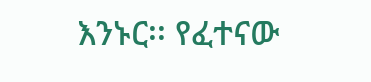እንኑር፡፡ የፈተናው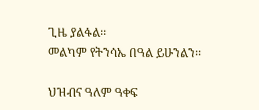ጊዜ ያልፋል፡፡
መልካም የትንሳኤ በዓል ይሁንልን፡፡

ህዝብና ዓለም ዓቀፍ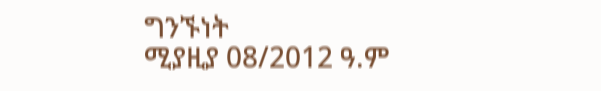ግንኙነት
ሚያዚያ 08/2012 ዓ.ም